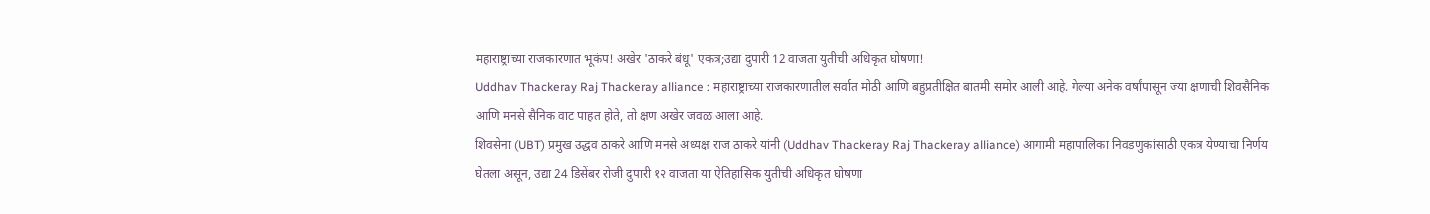महाराष्ट्राच्या राजकारणात भूकंप! अखेर 'ठाकरे बंधू' एकत्र;उद्या दुपारी 12 वाजता युतीची अधिकृत घोषणा!
Uddhav Thackeray Raj Thackeray alliance : महाराष्ट्राच्या राजकारणातील सर्वात मोठी आणि बहुप्रतीक्षित बातमी समोर आली आहे. गेल्या अनेक वर्षांपासून ज्या क्षणाची शिवसैनिक आणि मनसे सैनिक वाट पाहत होते, तो क्षण अखेर जवळ आला आहे.
शिवसेना (UBT) प्रमुख उद्धव ठाकरे आणि मनसे अध्यक्ष राज ठाकरे यांनी (Uddhav Thackeray Raj Thackeray alliance) आगामी महापालिका निवडणुकांसाठी एकत्र येण्याचा निर्णय घेतला असून, उद्या 24 डिसेंबर रोजी दुपारी १२ वाजता या ऐतिहासिक युतीची अधिकृत घोषणा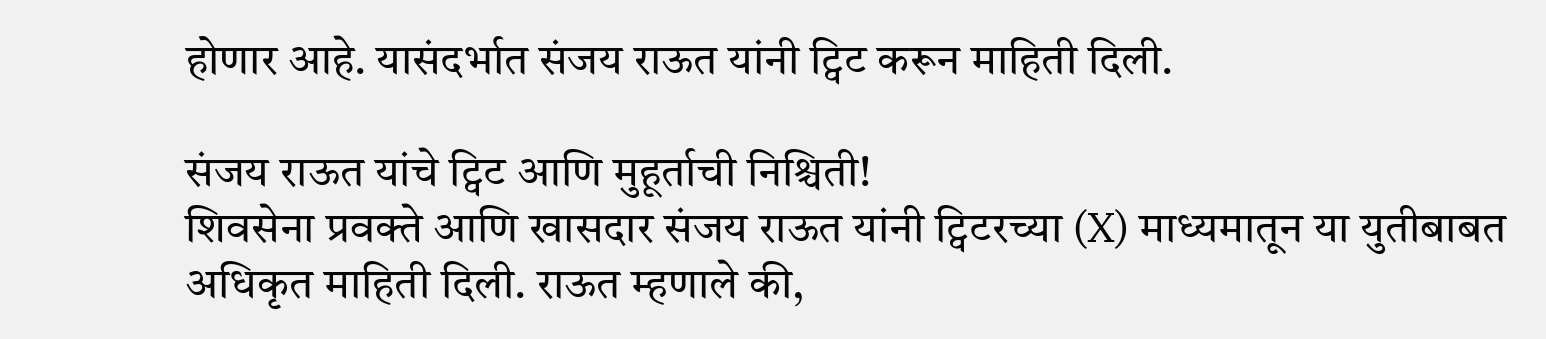होणार आहे. यासंदर्भात संजय राऊत यांनी ट्विट करून माहिती दिली.

संजय राऊत यांचे ट्विट आणि मुहूर्ताची निश्चिती!
शिवसेना प्रवक्ते आणि खासदार संजय राऊत यांनी ट्विटरच्या (X) माध्यमातून या युतीबाबत अधिकृत माहिती दिली. राऊत म्हणाले की,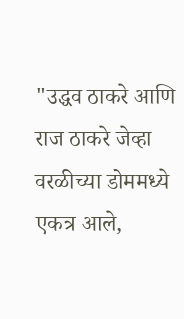"उद्धव ठाकरे आणि राज ठाकरे जेव्हा वरळीच्या डोममध्ये एकत्र आले,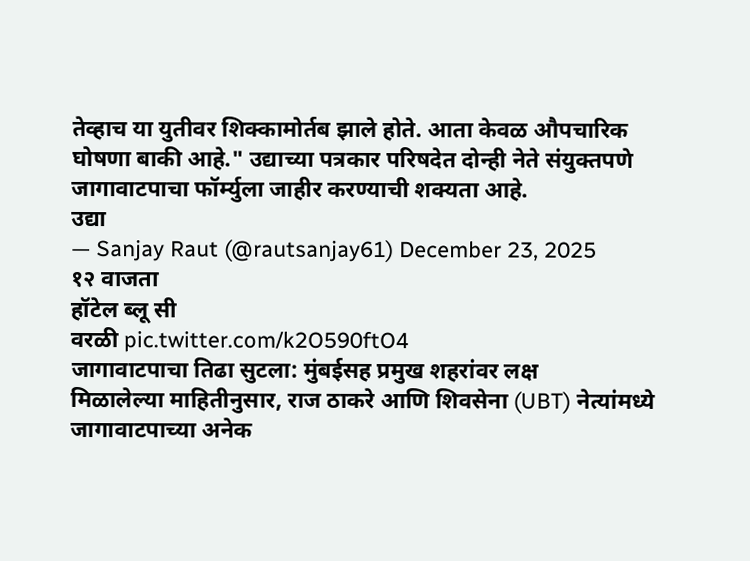तेव्हाच या युतीवर शिक्कामोर्तब झाले होते. आता केवळ औपचारिक घोषणा बाकी आहे." उद्याच्या पत्रकार परिषदेत दोन्ही नेते संयुक्तपणे जागावाटपाचा फॉर्म्युला जाहीर करण्याची शक्यता आहे.
उद्या
— Sanjay Raut (@rautsanjay61) December 23, 2025
१२ वाजता
हॉटेल ब्लू सी
वरळी pic.twitter.com/k2O590ftO4
जागावाटपाचा तिढा सुटला: मुंबईसह प्रमुख शहरांवर लक्ष
मिळालेल्या माहितीनुसार, राज ठाकरे आणि शिवसेना (UBT) नेत्यांमध्ये जागावाटपाच्या अनेक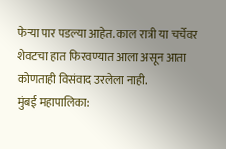फेऱ्या पार पडल्या आहेत. काल रात्री या चर्चेवर शेवटचा हात फिरवण्यात आला असून आता कोणताही विसंवाद उरलेला नाही.
मुंबई महापालिका: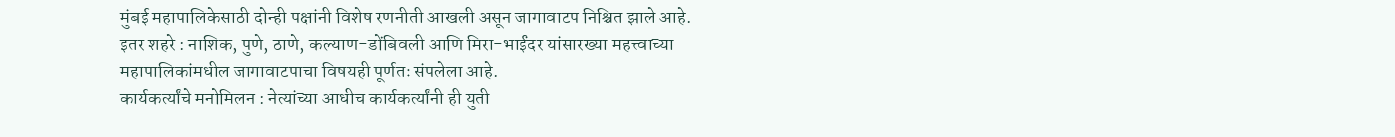मुंबई महापालिकेसाठी दोन्ही पक्षांनी विशेष रणनीती आखली असून जागावाटप निश्चित झाले आहे.
इतर शहरे : नाशिक, पुणे, ठाणे, कल्याण-डोंबिवली आणि मिरा-भाईंदर यांसारख्या महत्त्वाच्या महापालिकांमधील जागावाटपाचा विषयही पूर्णतः संपलेला आहे.
कार्यकर्त्यांचे मनोमिलन : नेत्यांच्या आधीच कार्यकर्त्यांनी ही युती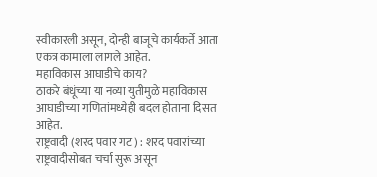स्वीकारली असून, दोन्ही बाजूचे कार्यकर्ते आता एकत्र कामाला लागले आहेत.
महाविकास आघाडीचे काय?
ठाकरे बंधूंच्या या नव्या युतीमुळे महाविकास आघाडीच्या गणितांमध्येही बदल होताना दिसत आहेत.
राष्ट्रवादी (शरद पवार गट) : शरद पवारांच्या राष्ट्रवादीसोबत चर्चा सुरू असून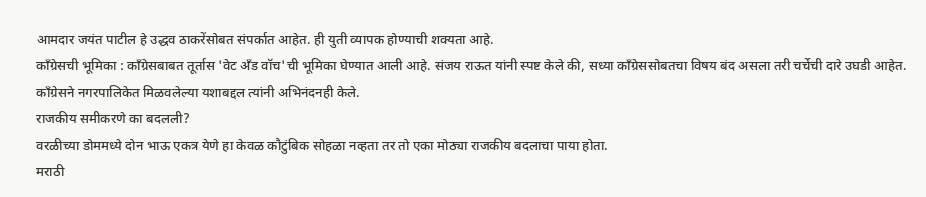आमदार जयंत पाटील हे उद्धव ठाकरेंसोबत संपर्कात आहेत. ही युती व्यापक होण्याची शक्यता आहे.
काँग्रेसची भूमिका : काँग्रेसबाबत तूर्तास 'वेट अँड वॉच'ची भूमिका घेण्यात आली आहे. संजय राऊत यांनी स्पष्ट केले की, सध्या काँग्रेससोबतचा विषय बंद असला तरी चर्चेची दारे उघडी आहेत. काँग्रेसने नगरपालिकेत मिळवलेल्या यशाबद्दल त्यांनी अभिनंदनही केले.
राजकीय समीकरणे का बदलली?
वरळीच्या डोममध्ये दोन भाऊ एकत्र येणे हा केवळ कौटुंबिक सोहळा नव्हता तर तो एका मोठ्या राजकीय बदलाचा पाया होता.
मराठी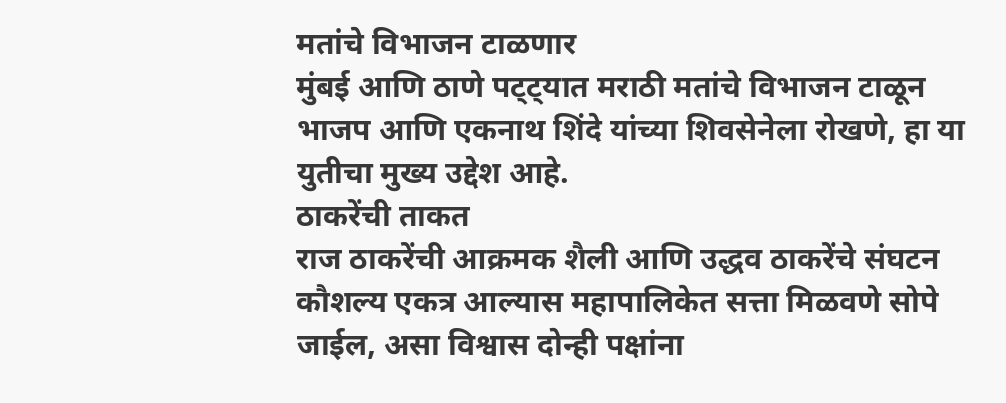मतांचे विभाजन टाळणार
मुंबई आणि ठाणे पट्ट्यात मराठी मतांचे विभाजन टाळून भाजप आणि एकनाथ शिंदे यांच्या शिवसेनेला रोखणे, हा या युतीचा मुख्य उद्देश आहे.
ठाकरेंची ताकत
राज ठाकरेंची आक्रमक शैली आणि उद्धव ठाकरेंचे संघटन कौशल्य एकत्र आल्यास महापालिकेत सत्ता मिळवणे सोपे जाईल, असा विश्वास दोन्ही पक्षांना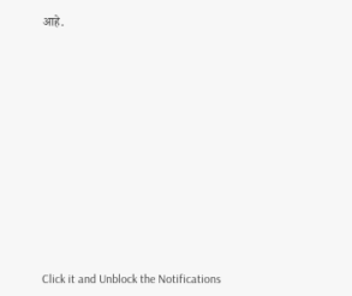आहे.












Click it and Unblock the Notifications